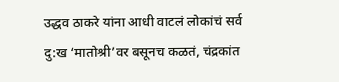उद्धव ठाकरे यांना आधी वाटलं लोकांचं सर्व दु:ख ‘मातोश्री’वर बसूनच कळतं, चंद्रकांत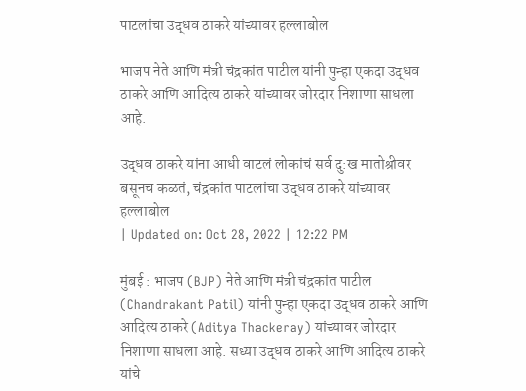पाटलांचा उद्धव ठाकरे यांच्यावर हल्लाबोल

भाजप नेते आणि मंत्री चंद्रकांत पाटील यांनी पुन्हा एकदा उद्धव ठाकरे आणि आदित्य ठाकरे यांच्यावर जोरदार निशाणा साधला आहे.

उद्धव ठाकरे यांना आधी वाटलं लोकांचं सर्व दु:ख मातोश्रीवर बसूनच कळतं, चंद्रकांत पाटलांचा उद्धव ठाकरे यांच्यावर हल्लाबोल
| Updated on: Oct 28, 2022 | 12:22 PM

मुंबई : भाजप (BJP) नेते आणि मंत्री चंद्रकांत पाटील (Chandrakant Patil) यांनी पुन्हा एकदा उद्धव ठाकरे आणि आदित्य ठाकरे (Aditya Thackeray) यांच्यावर जोरदार निशाणा साधला आहे. सध्या उद्धव ठाकरे आणि आदित्य ठाकरे यांचे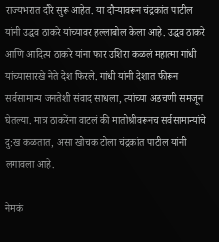राज्यभरात दौरे सुरू आहेत. या दौऱ्यावरून चंद्रकांत पाटील यांनी उद्धव ठाकरे यांच्यावर हल्लाबोल केला आहे. उद्धव ठाकरे आणि आदित्य ठाकरे यांना फार उशिरा कळलं महात्मा गांधी यांच्यासारखे नेते देश फिरले. गांधी यांनी देशात फीरून सर्वसामान्य जनतेशी संवाद साधला, त्यांच्या अडचणी समजून घेतल्या. मात्र ठाकरेंना वाटलं की मातोश्रीवरूनच सर्वसामान्यांचे दु:ख कळतात, असा खोचक टोला चंद्रकांत पाटील यांनी लगावला आहे.

नेमकं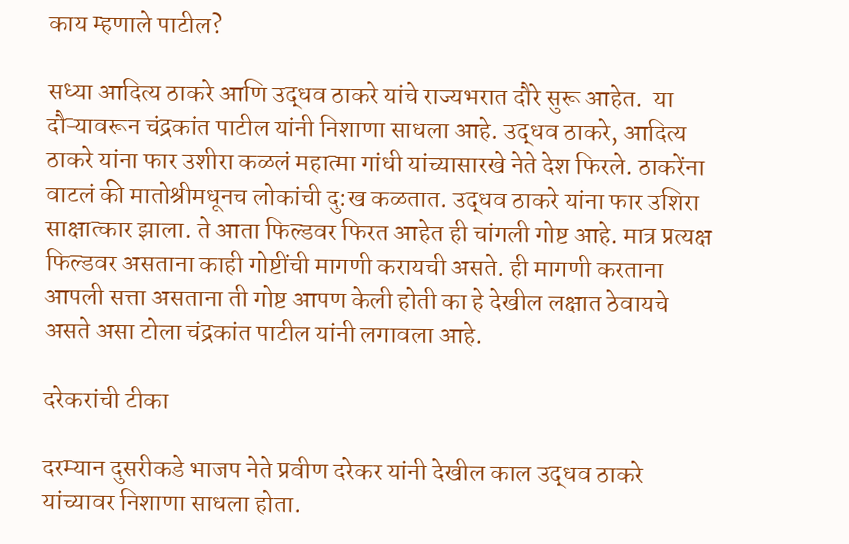काय म्हणाले पाटील?

सध्या आदित्य ठाकरे आणि उद्धव ठाकरे यांचे राज्यभरात दौरे सुरू आहेत.  या दौऱ्यावरून चंद्रकांत पाटील यांनी निशाणा साधला आहे. उद्धव ठाकरे, आदित्य ठाकरे यांना फार उशीरा कळलं महात्मा गांधी यांच्यासारखे नेते देश फिरले. ठाकरेंना वाटलं की मातोश्रीमधूनच लोकांची दु:ख कळतात. उद्धव ठाकरे यांना फार उशिरा साक्षात्कार झाला. ते आता फिल्डवर फिरत आहेत ही चांगली गोष्ट आहे. मात्र प्रत्यक्ष फिल्डवर असताना काही गोष्टींची मागणी करायची असते. ही मागणी करताना आपली सत्ता असताना ती गोष्ट आपण केली होती का हे देखील लक्षात ठेवायचे असते असा टोला चंद्रकांत पाटील यांनी लगावला आहे.

दरेकरांची टीका

दरम्यान दुसरीकडे भाजप नेते प्रवीण दरेकर यांनी देखील काल उद्धव ठाकरे यांच्यावर निशाणा साधला होता.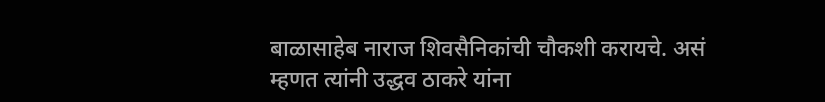बाळासाहेब नाराज शिवसैनिकांची चौकशी करायचे. असं म्हणत त्यांनी उद्धव ठाकरे यांना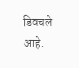डिवचले आहे.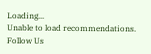Loading...
Unable to load recommendations.
Follow Us